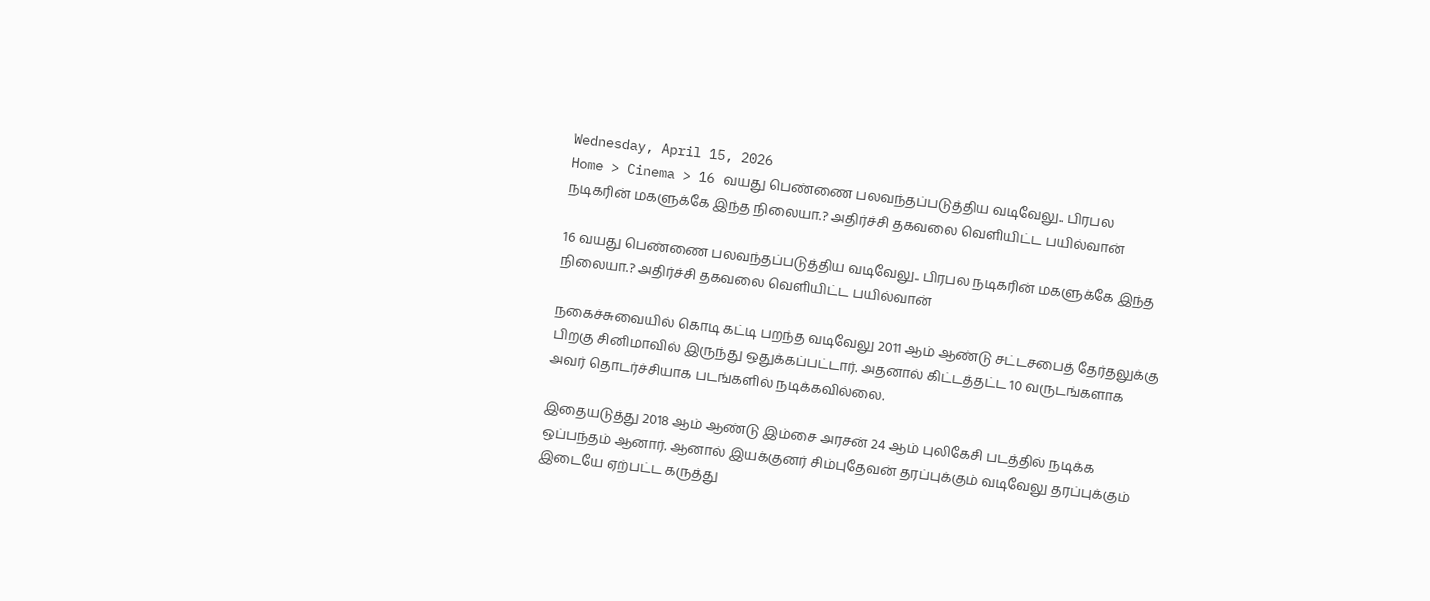Wednesday, April 15, 2026
Home > Cinema > 16 வயது பெண்ணை பலவந்தப்படுத்திய வடிவேலு.. பிரபல நடிகரின் மகளுக்கே இந்த நிலையா.? அதிர்ச்சி தகவலை வெளியிட்ட பயில்வான்

16 வயது பெண்ணை பலவந்தப்படுத்திய வடிவேலு.. பிரபல நடிகரின் மகளுக்கே இந்த நிலையா.? அதிர்ச்சி தகவலை வெளியிட்ட பயில்வான்

நகைச்சுவையில் கொடி கட்டி பறந்த வடிவேலு 2011 ஆம் ஆண்டு சட்டசபைத் தேர்தலுக்கு பிறகு சினிமாவில் இருந்து ஒதுக்கப்பட்டார். அதனால் கிட்டத்தட்ட 10 வருடங்களாக அவர் தொடர்ச்சியாக படங்களில் நடிக்கவில்லை.

இதையடுத்து 2018 ஆம் ஆண்டு இம்சை அரசன் 24 ஆம் புலிகேசி படத்தில் நடிக்க ஒப்பந்தம் ஆனார். ஆனால் இயக்குனர் சிம்புதேவன் தரப்புக்கும் வடிவேலு தரப்புக்கும் இடையே ஏற்பட்ட கருத்து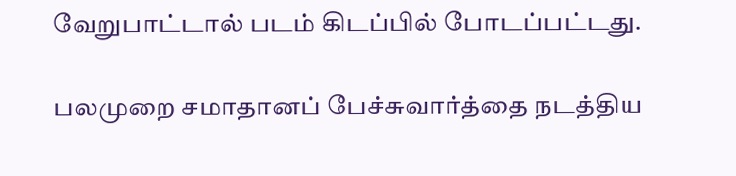வேறுபாட்டால் படம் கிடப்பில் போடப்பட்டது.

பலமுறை சமாதானப் பேச்சுவார்த்தை நடத்திய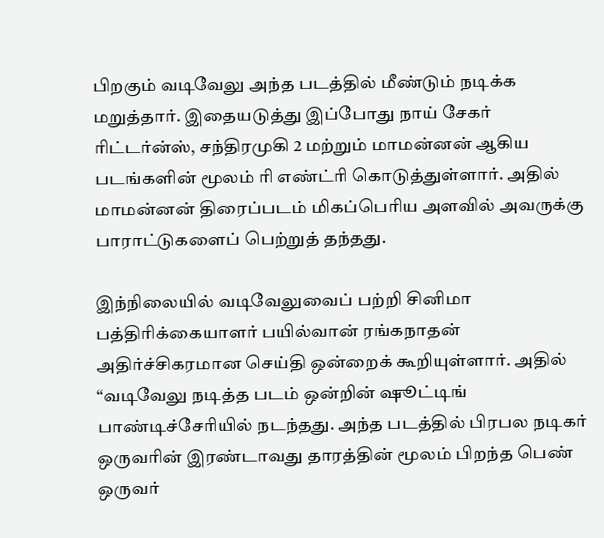பிறகும் வடிவேலு அந்த படத்தில் மீண்டும் நடிக்க மறுத்தார். இதையடுத்து இப்போது நாய் சேகர் ரிட்டர்ன்ஸ், சந்திரமுகி 2 மற்றும் மாமன்னன் ஆகிய படங்களின் மூலம் ரி எண்ட்ரி கொடுத்துள்ளார். அதில் மாமன்னன் திரைப்படம் மிகப்பெரிய அளவில் அவருக்கு பாராட்டுகளைப் பெற்றுத் தந்தது.

இந்நிலையில் வடிவேலுவைப் பற்றி சினிமா பத்திரிக்கையாளர் பயில்வான் ரங்கநாதன் அதிர்ச்சிகரமான செய்தி ஒன்றைக் கூறியுள்ளார். அதில் “வடிவேலு நடித்த படம் ஒன்றின் ஷூட்டிங் பாண்டிச்சேரியில் நடந்தது. அந்த படத்தில் பிரபல நடிகர் ஒருவரின் இரண்டாவது தாரத்தின் மூலம் பிறந்த பெண் ஒருவர்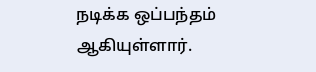நடிக்க ஒப்பந்தம் ஆகியுள்ளார்.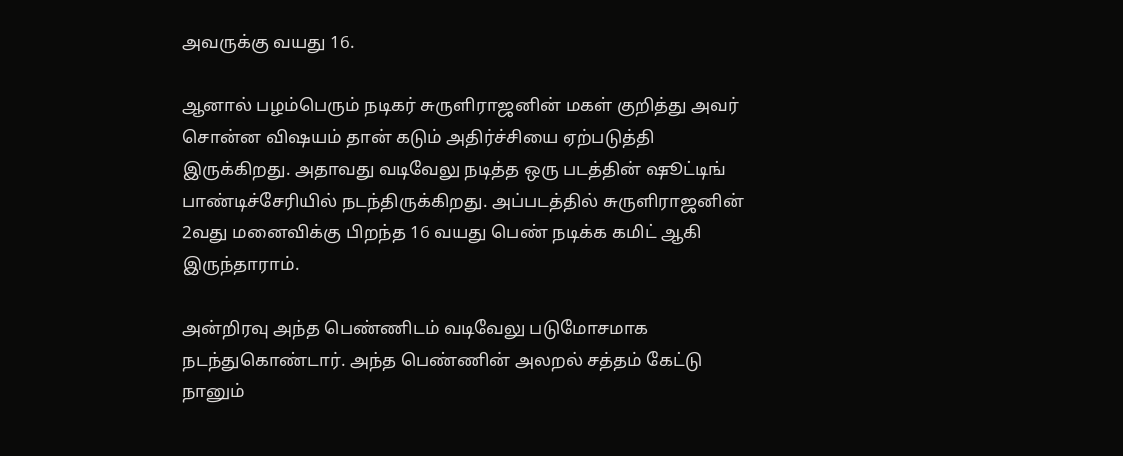அவருக்கு வயது 16.

ஆனால் பழம்பெரும் நடிகர் சுருளிராஜனின் மகள் குறித்து அவர் சொன்ன விஷயம் தான் கடும் அதிர்ச்சியை ஏற்படுத்தி இருக்கிறது. அதாவது வடிவேலு நடித்த ஒரு படத்தின் ஷூட்டிங் பாண்டிச்சேரியில் நடந்திருக்கிறது. அப்படத்தில் சுருளிராஜனின் 2வது மனைவிக்கு பிறந்த 16 வயது பெண் நடிக்க கமிட் ஆகி இருந்தாராம்.

அன்றிரவு அந்த பெண்ணிடம் வடிவேலு படுமோசமாக நடந்துகொண்டார். அந்த பெண்ணின் அலறல் சத்தம் கேட்டு நானும்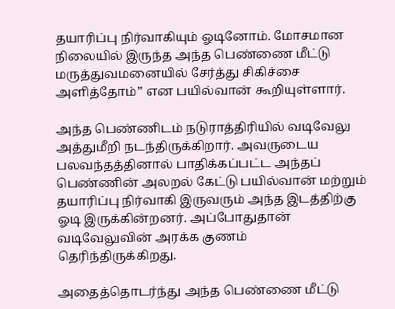தயாரிப்பு நிர்வாகியும் ஓடினோம். மோசமான நிலையில் இருந்த அந்த பெண்ணை மீட்டு மருத்துவமனையில் சேர்த்து சிகிச்சை அளித்தோம்” என பயில்வான் கூறியுள்ளார்.

அந்த பெண்ணிடம் நடுராத்திரியில் வடிவேலு அத்துமீறி நடந்திருக்கிறார். அவருடைய பலவந்தத்தினால் பாதிக்கப்பட்ட அந்தப் பெண்ணின் அலறல் கேட்டு பயில்வான் மற்றும் தயாரிப்பு நிர்வாகி இருவரும் அந்த இடத்திற்கு ஓடி இருக்கின்றனர். அப்போதுதான் வடிவேலுவின் அரக்க குணம் தெரிந்திருக்கிறது.

அதைத்தொடர்ந்து அந்த பெண்ணை மீட்டு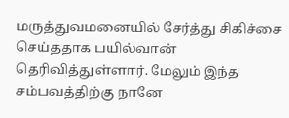மருத்துவமனையில் சேர்த்து சிகிச்சை செய்ததாக பயில்வான் தெரிவித்துள்ளார். மேலும் இந்த சம்பவத்திற்கு நானே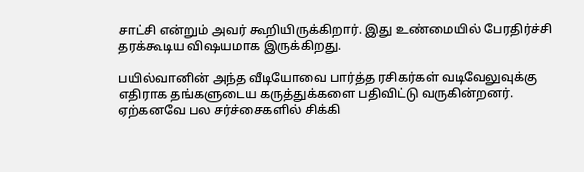சாட்சி என்றும் அவர் கூறியிருக்கிறார். இது உண்மையில் பேரதிர்ச்சி தரக்கூடிய விஷயமாக இருக்கிறது.

பயில்வானின் அந்த வீடியோவை பார்த்த ரசிகர்கள் வடிவேலுவுக்கு எதிராக தங்களுடைய கருத்துக்களை பதிவிட்டு வருகின்றனர். ஏற்கனவே பல சர்ச்சைகளில் சிக்கி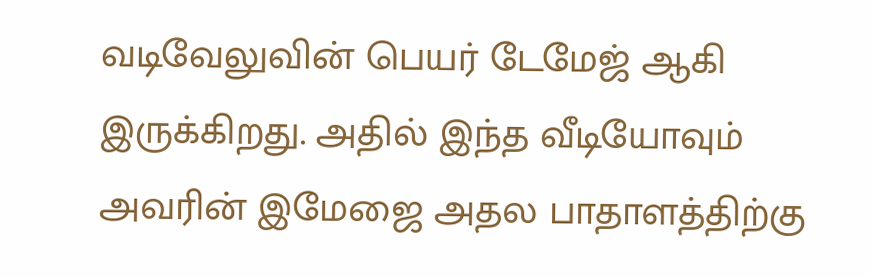வடிவேலுவின் பெயர் டேமேஜ் ஆகி இருக்கிறது. அதில் இந்த வீடியோவும் அவரின் இமேஜை அதல பாதாளத்திற்கு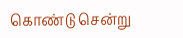கொண்டு சென்று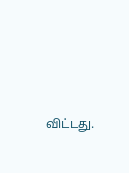விட்டது.